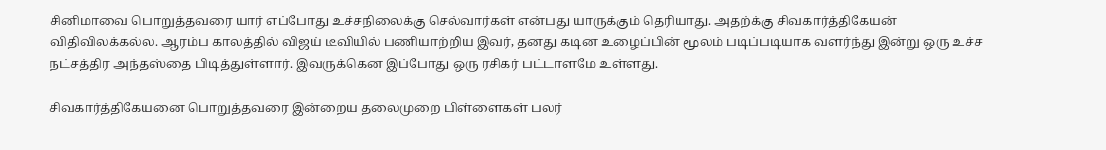சினிமாவை பொறுத்தவரை யார் எப்போது உச்சநிலைக்கு செல்வார்கள் என்பது யாருக்கும் தெரியாது. அதற்க்கு சிவகார்த்திகேயன் விதிவிலக்கல்ல. ஆரம்ப காலத்தில் விஜய் டீவியில் பணியாற்றிய இவர், தனது கடின உழைப்பின் மூலம் படிப்படியாக வளர்ந்து இன்று ஒரு உச்ச நட்சத்திர அந்தஸ்தை பிடித்துள்ளார். இவருக்கென இப்போது ஒரு ரசிகர் பட்டாளமே உள்ளது.

சிவகார்த்திகேயனை பொறுத்தவரை இன்றைய தலைமுறை பிள்ளைகள் பலர்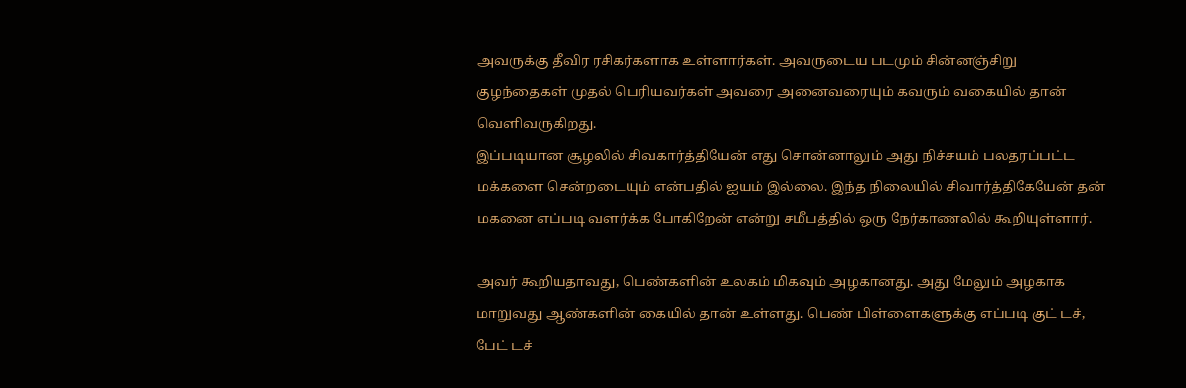அவருக்கு தீவிர ரசிகர்களாக உள்ளார்கள். அவருடைய படமும் சின்னஞ்சிறு குழந்தைகள் முதல் பெரியவர்கள் அவரை அனைவரையும் கவரும் வகையில் தான் வெளிவருகிறது.
இப்படியான சூழலில் சிவகார்த்தியேன் எது சொன்னாலும் அது நிச்சயம் பலதரப்பட்ட மக்களை சென்றடையும் என்பதில் ஐயம் இல்லை. இந்த நிலையில் சிவார்த்திகேயேன் தன் மகனை எப்படி வளர்க்க போகிறேன் என்று சமீபத்தில் ஒரு நேர்காணலில் கூறியுள்ளார்.

அவர் கூறியதாவது, பெண்களின் உலகம் மிகவும் அழகானது. அது மேலும் அழகாக மாறுவது ஆண்களின் கையில் தான் உள்ளது. பெண் பிள்ளைகளுக்கு எப்படி குட் டச், பேட் டச்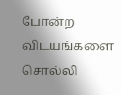போன்ற விடயங்களை சொல்லி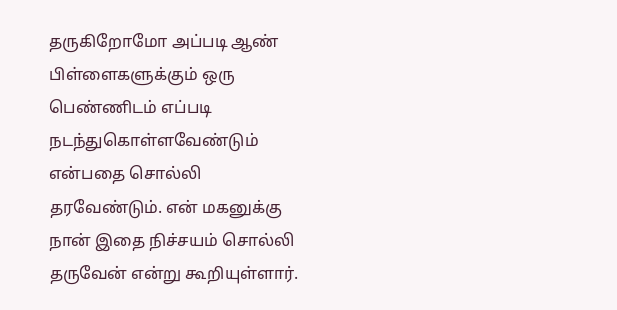தருகிறோமோ அப்படி ஆண் பிள்ளைகளுக்கும் ஒரு பெண்ணிடம் எப்படி நடந்துகொள்ளவேண்டும் என்பதை சொல்லி தரவேண்டும். என் மகனுக்கு நான் இதை நிச்சயம் சொல்லி தருவேன் என்று கூறியுள்ளார்.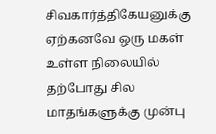சிவகார்த்திகேயனுக்கு ஏற்கனவே ஒரு மகள் உள்ள நிலையில் தற்போது சில மாதங்களுக்கு முன்பு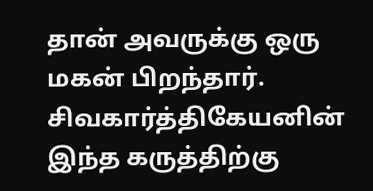தான் அவருக்கு ஒரு மகன் பிறந்தார். சிவகார்த்திகேயனின் இந்த கருத்திற்கு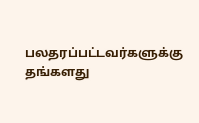பலதரப்பட்டவர்களுக்கு தங்களது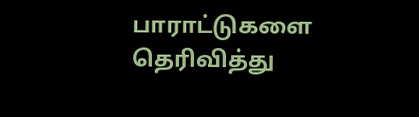பாராட்டுகளை தெரிவித்து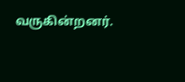வருகின்றனர்.